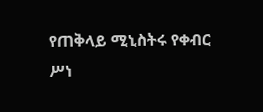የጠቅላይ ሚኒስትሩ የቀብር ሥነ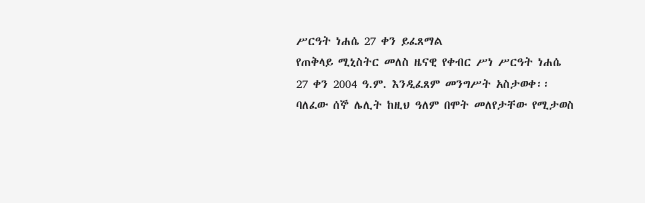ሥርዓት ነሐሴ 27 ቀን ይፈጸማል
የጠቅላይ ሚኒስትር መለስ ዜናዊ የቀብር ሥነ ሥርዓት ነሐሴ 27 ቀን 2004 ዓ.ም. እንዲፈጸም መንግሥት አስታወቀ፡፡ ባለፈው ሰኞ ሌሊት ከዚህ ዓለም በሞት መለየታቸው የሚታወስ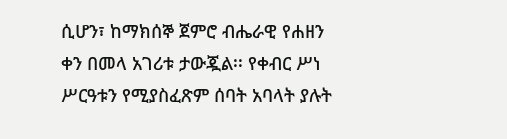ሲሆን፣ ከማክሰኞ ጀምሮ ብሔራዊ የሐዘን ቀን በመላ አገሪቱ ታውጇል፡፡ የቀብር ሥነ ሥርዓቱን የሚያስፈጽም ሰባት አባላት ያሉት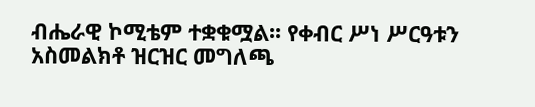ብሔራዊ ኮሚቴም ተቋቁሟል፡፡ የቀብር ሥነ ሥርዓቱን አስመልክቶ ዝርዝር መግለጫ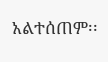አልተሰጠም፡፡